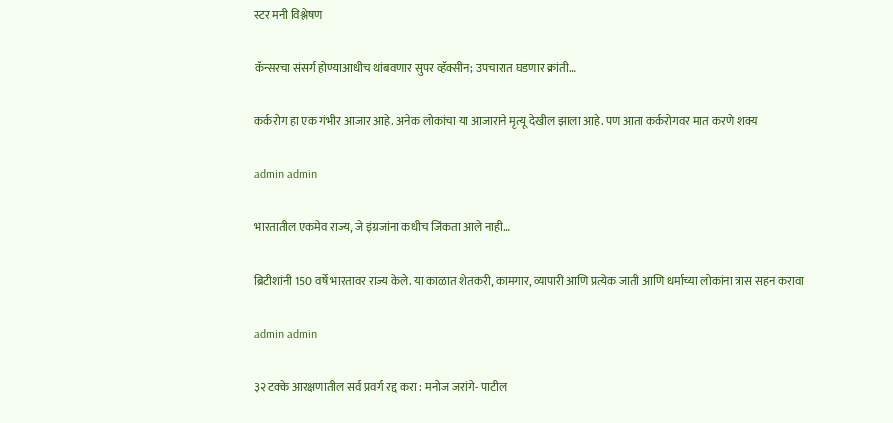स्टर मनी विश्लेषण

कॅन्सरचा संसर्ग होण्याआधीच थांबवणार सुपर व्हॅक्सीन; उपचारात घडणार क्रांती…

कर्करोग हा एक गंभीर आजार आहे. अनेक लोकांचा या आजाराने मृत्यू देखील झाला आहे. पण आता कर्करोगवर मात करणे शक्य

admin admin

भारतातील एकमेव राज्य, जे इंग्रजांना कधीच जिंकता आले नाही…

ब्रिटीशांनी 150 वर्षे भारतावर राज्य केले. या काळात शेतकरी, कामगार, व्यापारी आणि प्रत्येक जाती आणि धर्माच्या लोकांना त्रास सहन करावा

admin admin

३२ टक्के आरक्षणातील सर्व प्रवर्ग रद्द करा : मनोज जरांगे- पाटील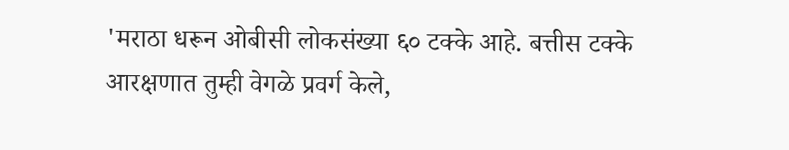'मराठा धरून ओबीसी लोकसंख्या ६० टक्के आहे. बत्तीस टक्के आरक्षणात तुम्ही वेगळे प्रवर्ग केले,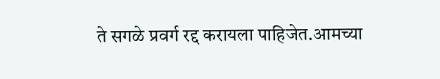ते सगळे प्रवर्ग रद्द करायला पाहिजेत.आमच्या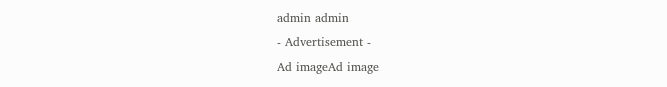admin admin
- Advertisement -
Ad imageAd image